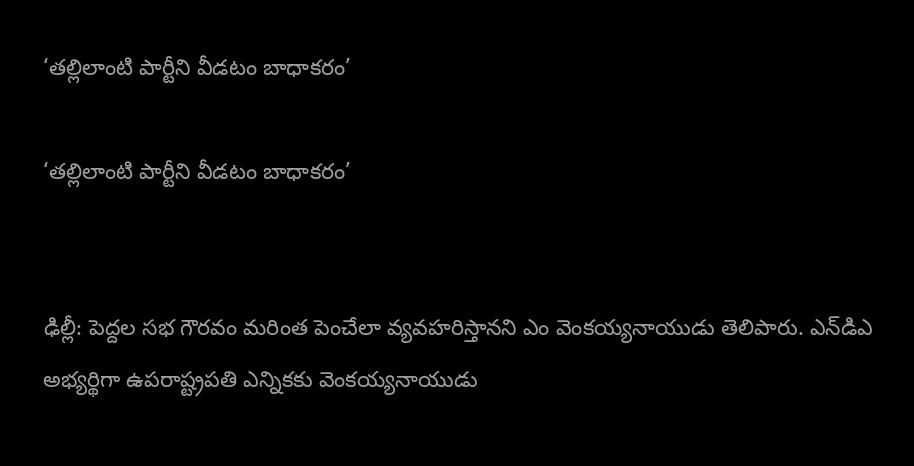‘తల్లిలాంటి పార్టీని వీడటం బాధాకరం’

‘తల్లిలాంటి పార్టీని వీడటం బాధాకరం’


ఢిల్లీ: పెద్దల సభ గౌరవం మరింత పెంచేలా వ్యవహరిస్తానని ఎం వెంకయ్యనాయుడు తెలిపారు. ఎన్‌డిఎ అభ్యర్థిగా ఉపరాష్ట్రపతి ఎన్నికకు వెంకయ్యనాయుడు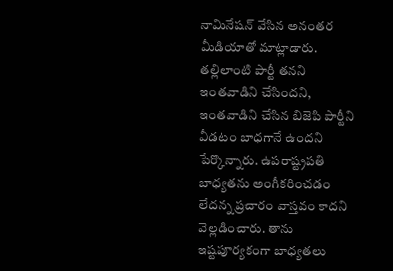నామినేషన్ వేసిన అనంతర మీడియాతో మాట్లాడారు. తల్లిలాంటి పార్టీ తనని ఇంతవాడిని చేసిందని, ఇంతవాడిని చేసిన బిజెపి పార్టీని వీడటం బాధగానే ఉందని పేర్కొన్నారు. ఉపరాష్ట్రపతి బాధ్యతను అంగీకరించడం లేదన్న ప్రచారం వాస్తవం కాదని వెల్లడించారు. తాను ఇష్టపూర్యకంగా బాధ్యతలు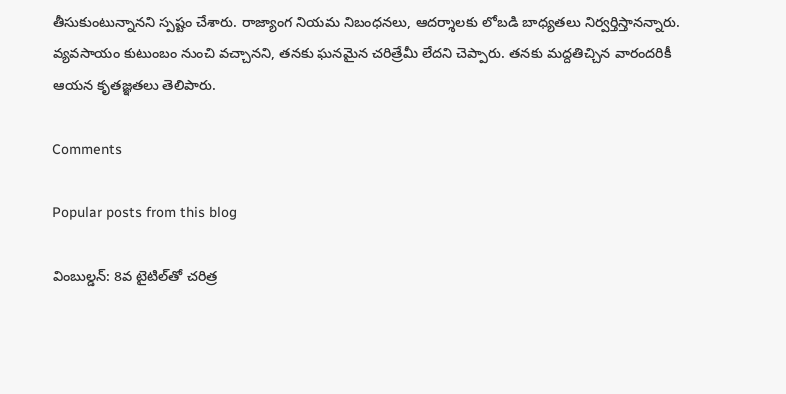తీసుకుంటున్నానని స్పష్టం చేశారు. రాజ్యాంగ నియమ నిబంధనలు, ఆదర్శాలకు లోబడి బాధ్యతలు నిర్వర్తిస్తానన్నారు. వ్యవసాయం కుటుంబం నుంచి వచ్చానని, తనకు ఘనమైన చరిత్రేమీ లేదని చెప్పారు. తనకు మద్దతిచ్చిన వారందరికీ ఆయన కృతజ్ఞతలు తెలిపారు.

Comments

Popular posts from this blog

వింబుల్డన్: 8వ టైటిల్‌తో చరిత్ర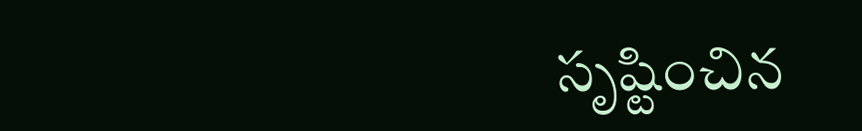సృష్టించిన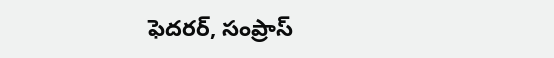ఫెదరర్, సంప్రాస్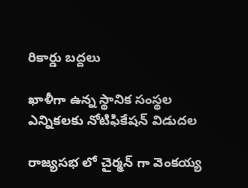రికార్డు బద్దలు

ఖాళీగా ఉన్న స్థానిక సంస్థల ఎన్నికలకు నోటిఫికేషన్ విడుదల

రాజ్యసభ లో చైర్మన్ గా వెంకయ్య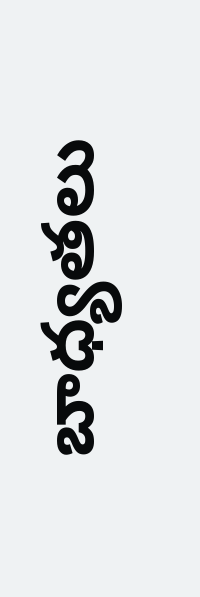బాధ్యతలు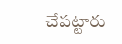చేపట్టారు